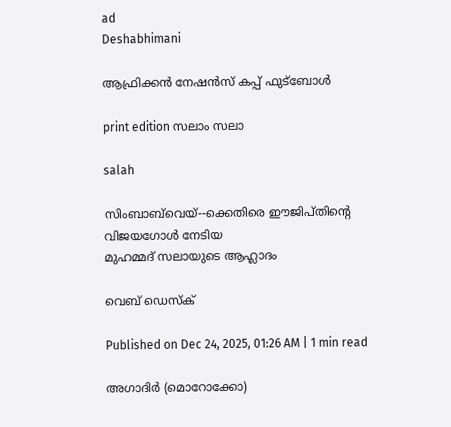ad
Deshabhimani

ആഫ്രിക്കൻ നേഷൻസ്‌ കപ്പ്‌ ഫുട്‌ബോൾ

print edition സലാം സലാ

salah

സിംബാബ്‌വെയ്--ക്കെതിരെ ഈജിപ്തിന്റെ വിജയഗോൾ നേടിയ
മുഹമ്മദ് സലായുടെ ആഹ്ലാദം

വെബ് ഡെസ്ക്

Published on Dec 24, 2025, 01:26 AM | 1 min read

അഗാദിർ (മൊറോക്കോ)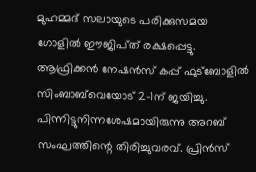മുഹമ്മദ്‌ സലായുടെ പരിക്കുസമയ ഗോളിൽ ഇ‍ൗജിപ്‌ത്‌ രക്ഷപ്പെട്ടു. ആഫ്രിക്കൻ നേഷൻസ്‌ കപ്പ്‌ ഫുട്‌ബോളിൽ സിംബാബ്‌വെയോട്‌ 2–1ന്‌ ജയിച്ചു. പിന്നിട്ടുനിന്നശേഷമായിരുന്നു അറബ്‌ സംഘത്തിന്റെ തിരിച്ചുവരവ്‌. പ്രിൻസ്‌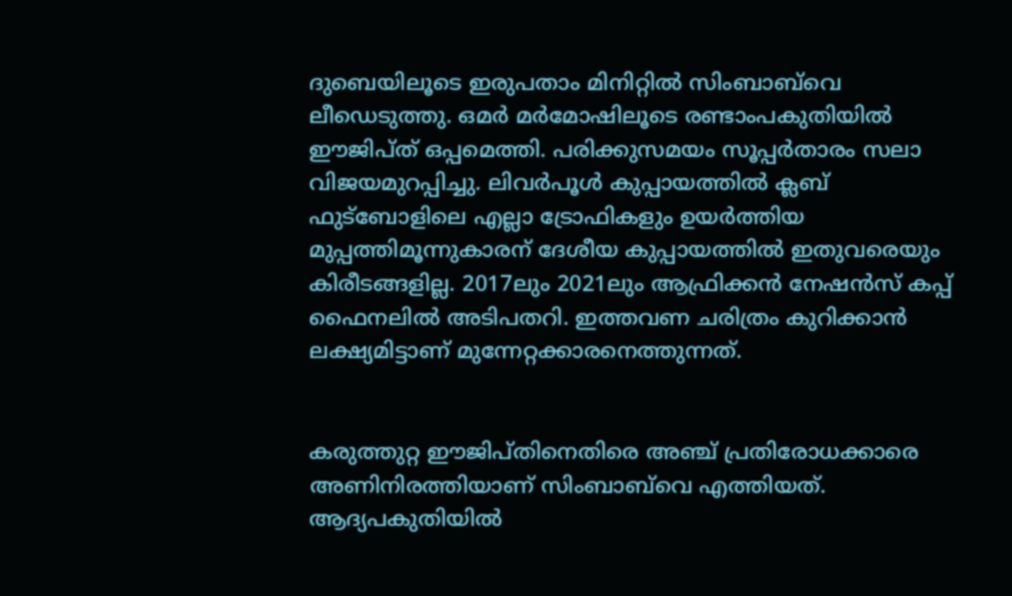ദുബെയിലൂടെ ഇരുപതാം മിനിറ്റിൽ സിംബാബ്‌വെ ലീഡെടുത്തു. ഒമർ മർമോഷിലൂടെ രണ്ടാംപകുതിയിൽ ഇ‍ൗജിപ്‌ത്‌ ഒപ്പമെത്തി. പരിക്കുസമയം സൂപ്പർതാരം സലാ വിജയമുറപ്പിച്ചു. ലിവർപൂൾ കുപ്പായത്തിൽ ക്ലബ്‌ ഫുട്‌ബോളിലെ എല്ലാ ട്രോഫികളും ഉയർത്തിയ മുപ്പത്തിമൂന്നുകാരന്‌ ദേശീയ കുപ്പായത്തിൽ ഇതുവരെയും കിരീടങ്ങളില്ല. 2017ലും 2021ലും ആഫ്രിക്കൻ നേഷൻസ്‌ കപ്പ്‌ ഫൈനലിൽ അടിപതറി. ഇത്തവണ ചരിത്രം കുറിക്കാൻ ലക്ഷ്യമിട്ടാണ്‌ മുന്നേറ്റക്കാരനെത്തുന്നത്‌.


കരുത്തുറ്റ ഇ‍ൗജിപ്‌തിനെതിരെ അഞ്ച്‌ പ്രതിരോധക്കാരെ അണിനിരത്തിയാണ്‌ സിംബാബ്‌വെ എത്തിയത്‌. ആദ്യപകുതിയിൽ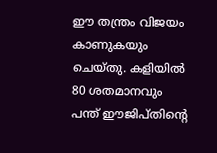ഇ‍ൗ തന്ത്രം വിജയം കാണുകയും ചെയ്‌തു. കളിയിൽ 80 ശതമാനവും പന്ത്‌ ഇ‍ൗജിപ്‌തിന്റെ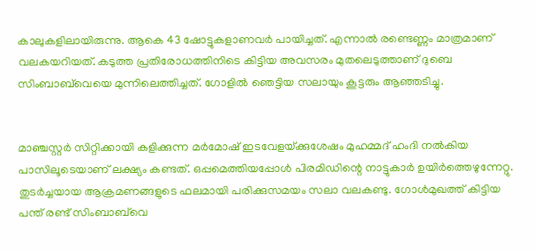കാലുകളിലായിരുന്നു. ആകെ 43 ഷോട്ടുകളാണവർ പായിച്ചത്‌. എന്നാൽ രണ്ടെണ്ണം മാത്രമാണ്‌ വലകയറിയത്‌. കടുത്ത പ്രതിരോധത്തിനിടെ കിട്ടിയ അവസരം മുതലെടുത്താണ്‌ ദുബെ സിംബാബ്‌വെയെ മുന്നിലെത്തിച്ചത്‌. ഗോളിൽ ഞെട്ടിയ സലായും കൂട്ടരും ആഞ്ഞടിച്ചു.


മാഞ്ചസ്റ്റർ സിറ്റിക്കായി കളിക്കുന്ന മർമോഷ് ഇടവേളയ്‌ക്കുശേഷം മുഹമ്മദ്‌ ഹംദി നൽകിയ പാസിലൂടെയാണ്‌ ലക്ഷ്യം കണ്ടത്‌. ഒപ്പമെത്തിയപ്പോൾ പിരമിഡിന്റെ നാട്ടുകാർ ഉയിർത്തെഴുന്നേറ്റു. തുടർച്ചയായ ആക്രമണങ്ങളുടെ ഫലമായി പരിക്കുസമയം സലാ വലകണ്ടു. ഗോൾമുഖത്ത്‌ കിട്ടിയ പന്ത്‌ രണ്ട്‌ സിംബാബ്‌വെ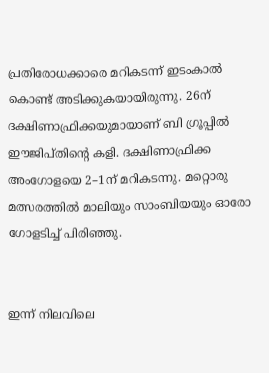പ്രതിരോധക്കാരെ മറികടന്ന്‌ ഇടംകാൽ കൊണ്ട്‌ അടിക്കുകയായിരുന്നു. 26ന്‌ ദക്ഷിണാഫ്രിക്കയുമായാണ്‌ ബി ഗ്രൂപ്പിൽ ഇ‍ൗജിപ്‌തിന്റെ കളി. ദക്ഷിണാഫ്രിക്ക അംഗോളയെ 2–1ന്‌ മറികടന്നു. മറ്റൊരു മത്സരത്തിൽ മാലിയും സാംബിയയും ഓരോ ഗോളടിച്ച്‌ പിരിഞ്ഞു.


ഇന്ന്‌ നിലവിലെ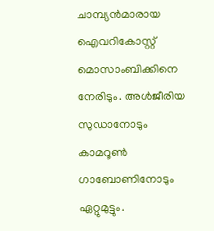ചാമ്പ്യൻമാരായ ഐവറികോസ്റ്റ്‌ മൊസാംബിക്കിനെ നേരിടും. അൾജീരിയ സുഡാനോടും കാമറൂൺ ഗാബോണിനോടും ഏറ്റുമുട്ടും.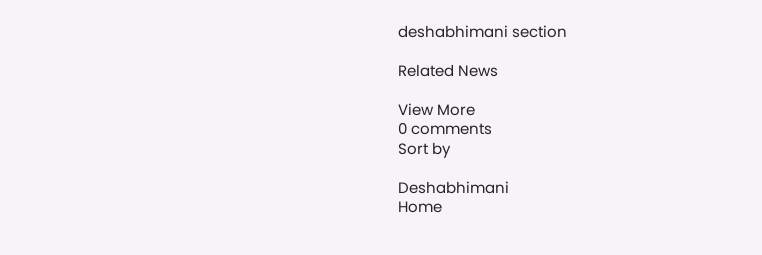deshabhimani section

Related News

View More
0 comments
Sort by

Deshabhimani
Home